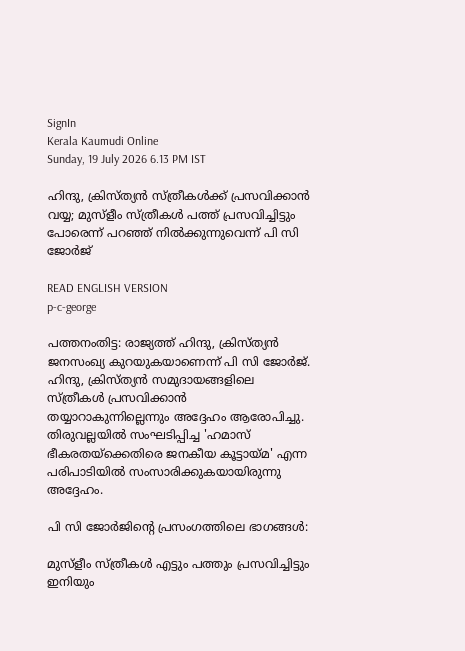SignIn
Kerala Kaumudi Online
Sunday, 19 July 2026 6.13 PM IST

ഹിന്ദു, ക്രിസ്‌ത്യൻ സ്‌ത്രീകൾക്ക് പ്രസവിക്കാൻ വയ്യ; മുസ്ളീം സ്‌ത്രീകൾ പത്ത് പ്രസവിച്ചിട്ടും പോരെന്ന് പറഞ്ഞ് നിൽക്കുന്നുവെന്ന് പി സി ജോർജ്

READ ENGLISH VERSION
p-c-george

പത്തനംതിട്ട: രാജ്യത്ത് ഹിന്ദു, ക്രിസ്‌ത്യൻ ജനസംഖ്യ കുറയുകയാണെന്ന് പി സി ജോർജ്. ഹിന്ദു, ക്രിസ്‌ത്യൻ സമുദായങ്ങളിലെ സ്‌ത്രീകൾ പ്രസവിക്കാൻ തയ്യാറാകുന്നില്ലെന്നും അദ്ദേഹം ആരോപിച്ചു. തിരുവല്ലയിൽ സംഘടിപ്പിച്ച 'ഹമാസ് ഭീകരതയ്ക്കെതിരെ ജനകീയ കൂട്ടായ്‌മ' എന്ന പരിപാടിയിൽ സംസാരിക്കുകയായിരുന്നു അദ്ദേഹം.

പി സി ജോ‌ർജിന്റെ പ്രസംഗത്തിലെ ഭാഗങ്ങൾ:

മുസ്ളീം സ്‌ത്രീകൾ എട്ടും പത്തും പ്രസവിച്ചിട്ടും ഇനിയും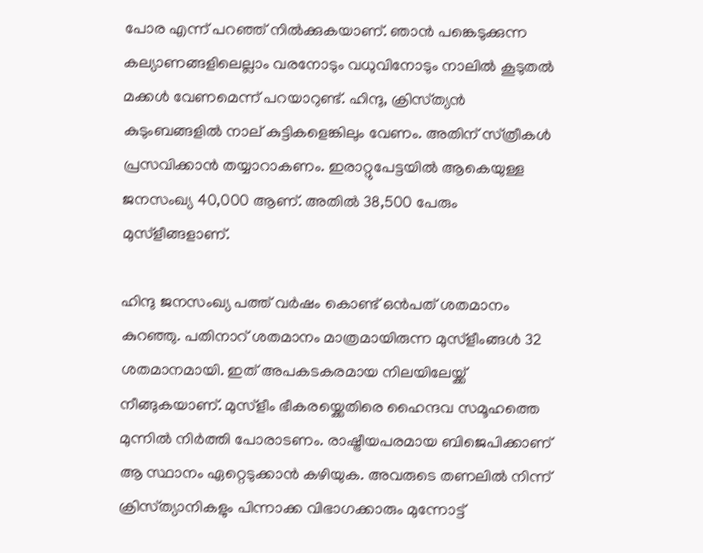പോര എന്ന് പറഞ്ഞ് നിൽക്കുകയാണ്. ഞാൻ പങ്കെടുക്കുന്ന കല്യാണങ്ങളിലെല്ലാം വരനോടും വധുവിനോടും നാലിൽ കൂടുതൽ മക്കൾ വേണമെന്ന് പറയാറുണ്ട്. ഹിന്ദു, ക്രിസ്‌ത്യൻ കുടുംബങ്ങളിൽ നാല് കുട്ടികളെങ്കിലും വേണം. അതിന് സ്‌ത്രീകൾ പ്രസവിക്കാൻ തയ്യാറാകണം. ഇരാറ്റുപേട്ടയിൽ ആകെയുള്ള ജനസംഖ്യ 40,000 ആണ്. അതിൽ 38,500 പേരും മുസ്ളീങ്ങളാണ്.

ഹിന്ദു ജനസംഖ്യ പത്ത് വ‌ർഷം കൊണ്ട് ഒൻപത് ശതമാനം കുറഞ്ഞു. പതിനാറ് ശതമാനം മാത്രമായിരുന്ന മുസ്ളീംങ്ങൾ 32 ശതമാനമായി. ഇത് അപകടകരമായ നിലയിലേയ്ക്ക് നീങ്ങുകയാണ്. മുസ്ളീം ഭീകരയ്ക്കെതിരെ ഹൈന്ദവ സമൂഹത്തെ മുന്നിൽ നിർത്തി പോരാടണം. രാഷ്ട്രീയപരമായ ബിജെപിക്കാണ് ആ സ്ഥാനം ഏറ്റെടുക്കാൻ കഴിയുക. അവരുടെ തണലിൽ നിന്ന് ക്രിസ്‌ത്യാനികളും പിന്നാക്ക വിഭാഗക്കാരും മുന്നോട്ട്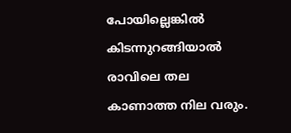പോയില്ലെങ്കിൽ കിടന്നുറങ്ങിയാൽ രാവിലെ തല കാണാത്ത നില വരും.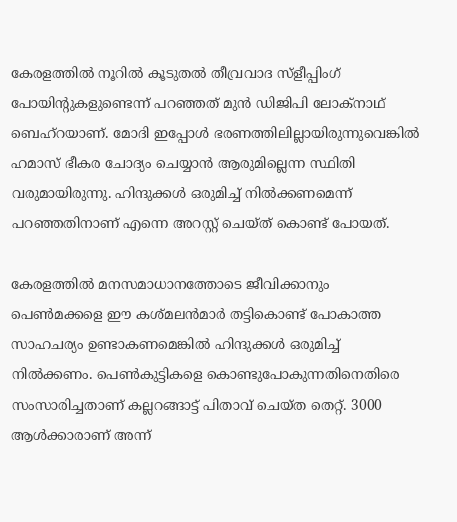കേരളത്തിൽ നൂറിൽ കൂടുതൽ തീവ്രവാദ സ്ളീപ്പിംഗ് പോയിന്റുകളുണ്ടെന്ന് പറഞ്ഞത് മുൻ ഡിജിപി ലോക്‌നാഥ് ബെഹ്‌റയാണ്. മോദി ഇപ്പോൾ ഭരണത്തിലില്ലായിരുന്നുവെങ്കിൽ ഹമാസ് ഭീകര ചോദ്യം ചെയ്യാൻ ആരുമില്ലെന്ന സ്ഥിതി വരുമായിരുന്നു. ഹിന്ദുക്കൾ ഒരുമിച്ച് നിൽക്കണമെന്ന് പറഞ്ഞതിനാണ് എന്നെ അറസ്റ്റ് ചെയ്ത് കൊണ്ട് പോയത്.

കേരളത്തിൽ മനസമാധാനത്തോടെ ജീവിക്കാനും പെൺമക്കളെ ഈ കശ്‌മലൻമാർ തട്ടികൊണ്ട് പോകാത്ത സാഹചര്യം ഉണ്ടാകണമെങ്കിൽ ഹിന്ദുക്കൾ ഒരുമിച്ച് നിൽക്കണം. പെൺകുട്ടികളെ കൊണ്ടുപോകുന്നതിനെതിരെ സംസാരിച്ചതാണ് കല്ലറങ്ങാട്ട് പിതാവ് ചെയ്ത തെറ്റ്. 3000 ആൾക്കാരാണ് അന്ന്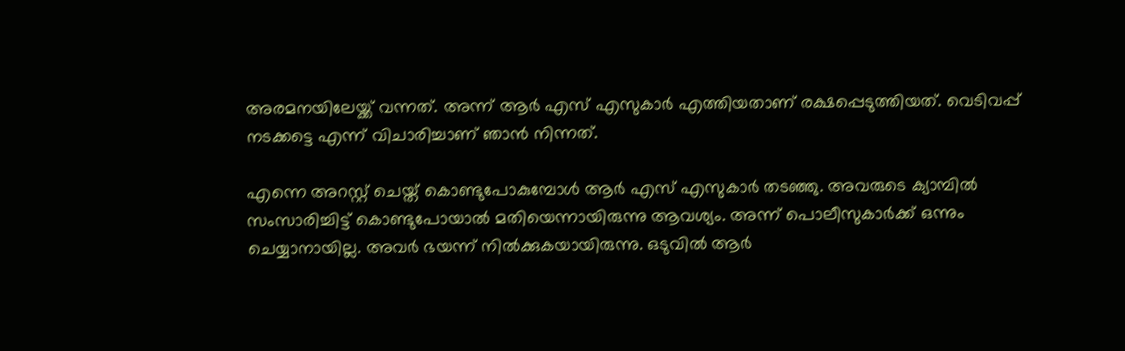അരമനയിലേയ്ക്ക് വന്നത്. അന്ന് ആ‌ർ എസ് എസുകാ‌ർ എത്തിയതാണ് രക്ഷപ്പെടുത്തിയത്. വെടിവപ്പ് നടക്കട്ടെ എന്ന് വിചാരിച്ചാണ് ഞാൻ നിന്നത്.

എന്നെ അറസ്റ്റ് ചെയ്ത് കൊണ്ടുപോകുമ്പോൾ ആ‌ർ എസ് എസുകാർ തടഞ്ഞു. അവരുടെ ക്യാമ്പിൽ സംസാരിച്ചിട്ട് കൊണ്ടുപോയാൽ മതിയെന്നായിരുന്നു ആവശ്യം. അന്ന് പൊലീസുകാർക്ക് ഒന്നും ചെയ്യാനായില്ല. അവർ ഭയന്ന് നിൽക്കുകയായിരുന്നു. ഒടുവിൽ ആർ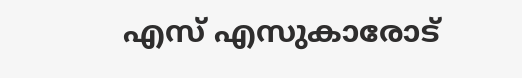എസ് എസുകാരോട്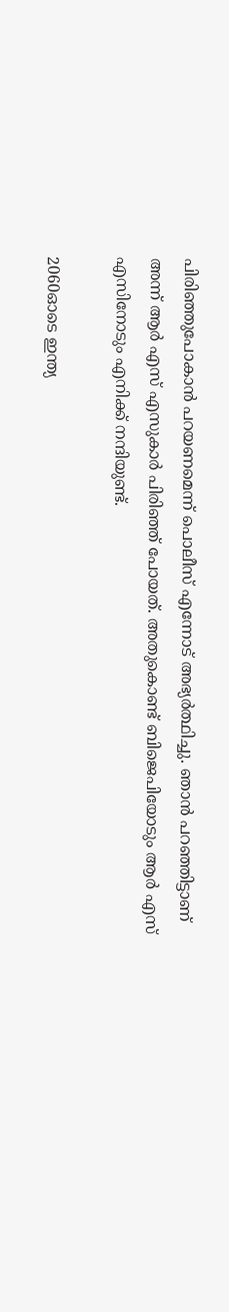പിരിഞ്ഞുപോകാൻ പറയണമെന്ന് പൊലീസ് എന്നോട് അഭ്യർത്ഥിച്ചു. ഞാൻ പറഞ്ഞിട്ടാണ് അന്ന് ആ‌‌ർ എസ് എസുകാർ പിരിഞ്ഞ് പോയത്. അതുകൊണ്ട് ബിജെപിയോടും ആ‌ർ എസ് എസിനോടും എനിക്ക് നന്ദിയുണ്ട്.

2060ഓടെ ഇന്ത്യ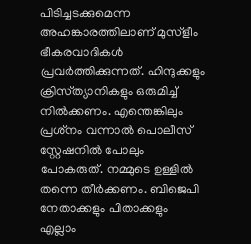പിടിച്ചടക്കുമെന്ന അഹങ്കാരത്തിലാണ് മുസ്ളീം ഭീകരവാദികൾ പ്രവർത്തിക്കുന്നത്. ഹിന്ദുക്കളും ക്രിസ്‌ത്യാനികളും ഒരുമിച്ച് നിൽക്കണം. എന്തെങ്കിലും പ്രശ്‌നം വന്നാൽ പൊലീസ് സ്റ്റേഷനിൽ പോലും പോകരുത്. നമ്മുടെ ഉള്ളിൽ തന്നെ തീ‌ർക്കണം. ബിജെപി നേതാക്കളും പിതാക്കളും എല്ലാം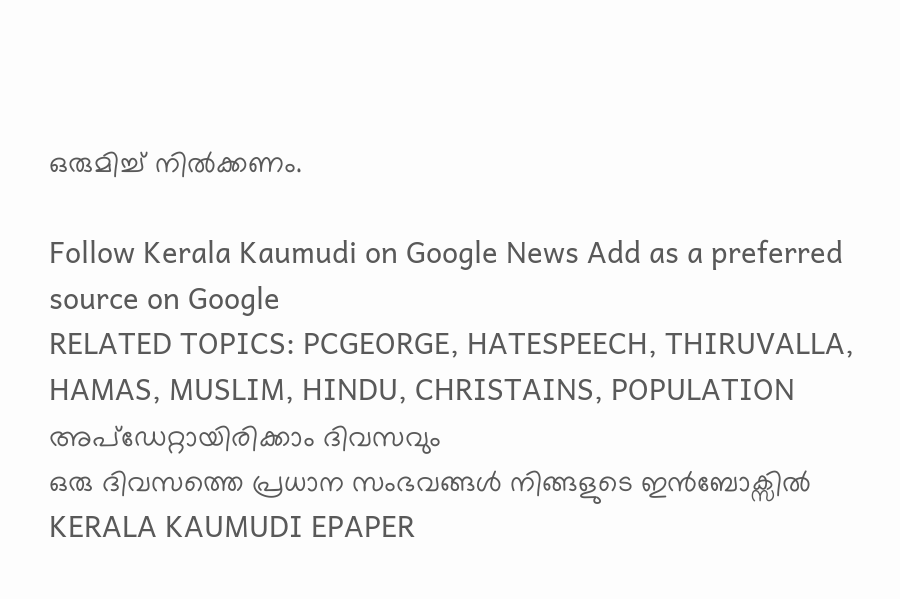ഒരുമിച്ച് നിൽക്കണം.

Follow Kerala Kaumudi on Google News Add as a preferred source on Google
RELATED TOPICS: PCGEORGE, HATESPEECH, THIRUVALLA, HAMAS, MUSLIM, HINDU, CHRISTAINS, POPULATION
അപ്ഡേറ്റായിരിക്കാം ദിവസവും
ഒരു ദിവസത്തെ പ്രധാന സംഭവങ്ങൾ നിങ്ങളുടെ ഇൻബോക്സിൽ
KERALA KAUMUDI EPAPER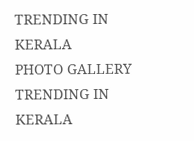TRENDING IN KERALA
PHOTO GALLERY
TRENDING IN KERALA